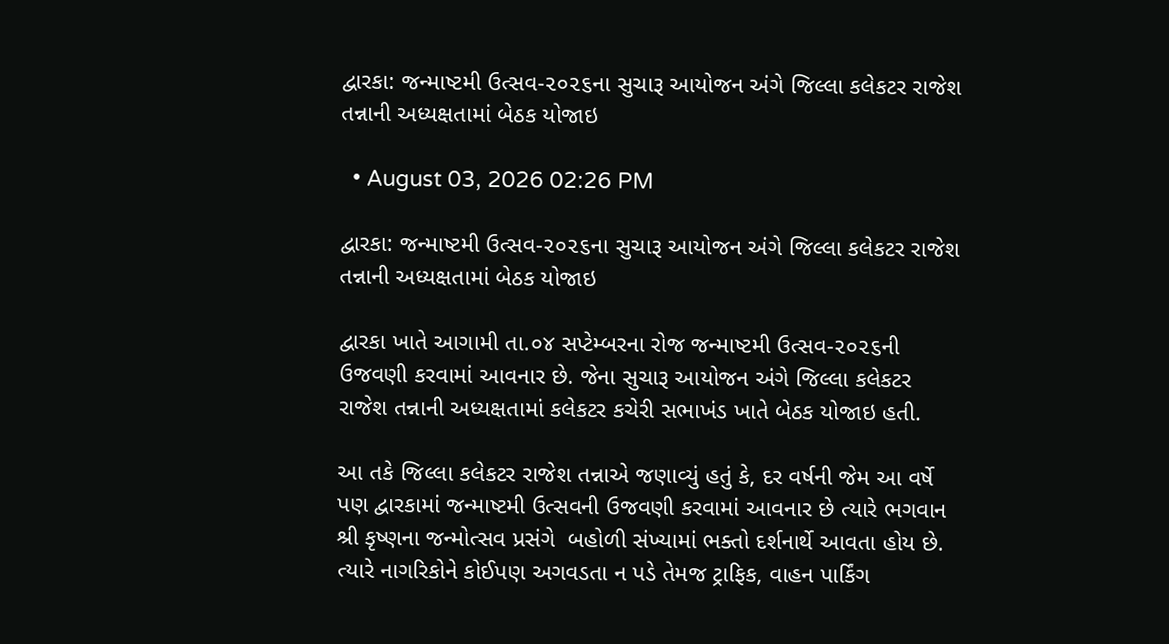દ્વારકા: જન્માષ્ટમી ઉત્સવ-૨૦૨૬ના સુચારૂ આયોજન અંગે જિલ્લા કલેકટર રાજેશ તન્નાની અધ્યક્ષતામાં બેઠક યોજાઇ

  • August 03, 2026 02:26 PM

દ્વારકા: જન્માષ્ટમી ઉત્સવ-૨૦૨૬ના સુચારૂ આયોજન અંગે જિલ્લા કલેકટર રાજેશ તન્નાની અધ્યક્ષતામાં બેઠક યોજાઇ

દ્વારકા ખાતે આગામી તા.૦૪ સપ્ટેમ્બરના રોજ જન્માષ્ટમી ઉત્સવ-૨૦૨૬ની ઉજવણી કરવામાં આવનાર છે. જેના સુચારૂ આયોજન અંગે જિલ્લા કલેકટર રાજેશ તન્નાની અધ્યક્ષતામાં કલેકટર કચેરી સભાખંડ ખાતે બેઠક યોજાઇ હતી.

આ તકે જિલ્લા કલેકટર રાજેશ તન્નાએ જણાવ્યું હતું કે, દર વર્ષની જેમ આ વર્ષે પણ દ્વારકામાં જન્માષ્ટમી ઉત્સવની ઉજવણી કરવામાં આવનાર છે ત્યારે ભગવાન શ્રી કૃષ્ણના જન્મોત્સવ પ્રસંગે  બહોળી સંખ્યામાં ભક્તો દર્શનાર્થે આવતા હોય છે. ત્યારે નાગરિકોને કોઈપણ અગવડતા ન પડે તેમજ ટ્રાફિક, વાહન પાર્કિંગ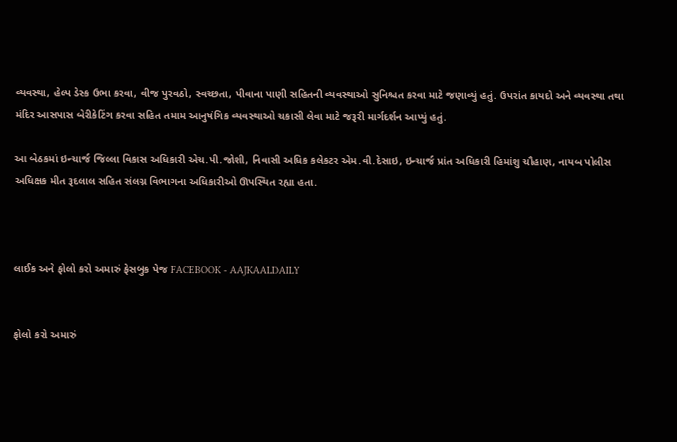વ્યવસ્થા, હેલ્પ ડેસ્ક ઉભા કરવા, વીજ પુરવઠો, સ્વચ્છતા, પીવાના પાણી સહિતની વ્યવસ્થાઓ સુનિશ્ચત કરવા માટે જણાવ્યું હતું. ઉપરાંત કાયદો અને વ્યવસ્થા તથા મંદિર આસપાસ બેરીકેટિંગ કરવા સહિત તમામ આનુષંગિક વ્યવસ્થાઓ ચકાસી લેવા માટે જરૂરી માર્ગદર્શન આપ્યું હતું.

આ બેઠકમાં ઇન્ચાર્જ જિલ્લા વિકાસ અધિકારી એચ.પી.જોશી, નિવાસી અધિક કલેકટર એમ.વી.દેસાઇ, ઇન્ચાર્જ પ્રાંત અધિકારી હિમાંશુ ચૌહાણ, નાયબ પોલીસ અધિક્ષક મીત રૂદલાલ સહિત સંલગ્ન વિભાગના અધિકારીઓ ઊપસ્થિત રહ્યા હતા.



લાઈક અને ફોલો કરો અમારું ફેસબુક પેજ FACEBOOK - AAJKAALDAILY


ફોલો કરો અમારું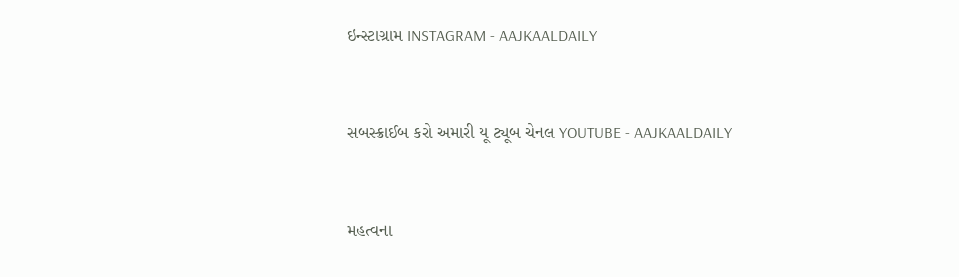ઇન્સ્ટાગ્રામ INSTAGRAM - AAJKAALDAILY


સબસ્ક્રાઈબ કરો અમારી યૂ ટ્યૂબ ચેનલ YOUTUBE - AAJKAALDAILY


મહત્વના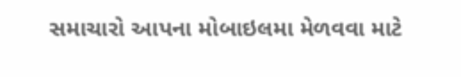સમાચારો આપના મોબાઇલમા મેળવવા માટે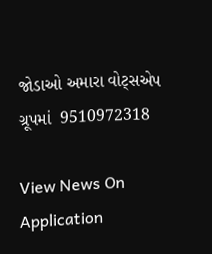જોડાઓ અમારા વોટ્સએપ ગ્રૂપમાં  9510972318

View News On Application